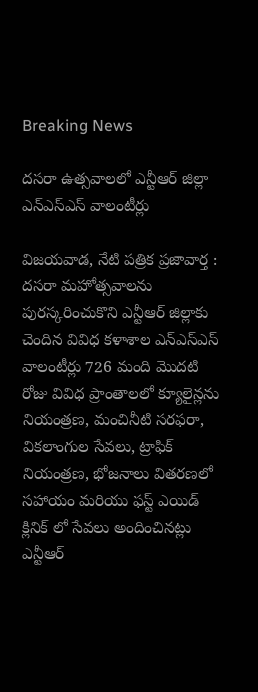Breaking News

దసరా ఉత్సవాలలో ఎన్టీఆర్ జిల్లా ఎన్ఎస్ఎస్ వాలంటీర్లు

విజయవాడ, నేటి పత్రిక ప్రజావార్త :
దసరా మహోత్సవాలను పురస్కరించుకొని ఎన్టీఆర్ జిల్లాకు చెందిన వివిధ కళాశాల ఎన్ఎస్ఎస్ వాలంటీర్లు 726 మంది మొదటి రోజు వివిధ ప్రాంతాలలో క్యూలైన్లను నియంత్రణ, మంచినీటి సరఫరా, వికలాంగుల సేవలు, ట్రాఫిక్ నియంత్రణ, భోజనాలు వితరణలో సహాయం మరియు ఫస్ట్ ఎయిడ్ క్లినిక్ లో సేవలు అందించినట్లు ఎన్టీఆర్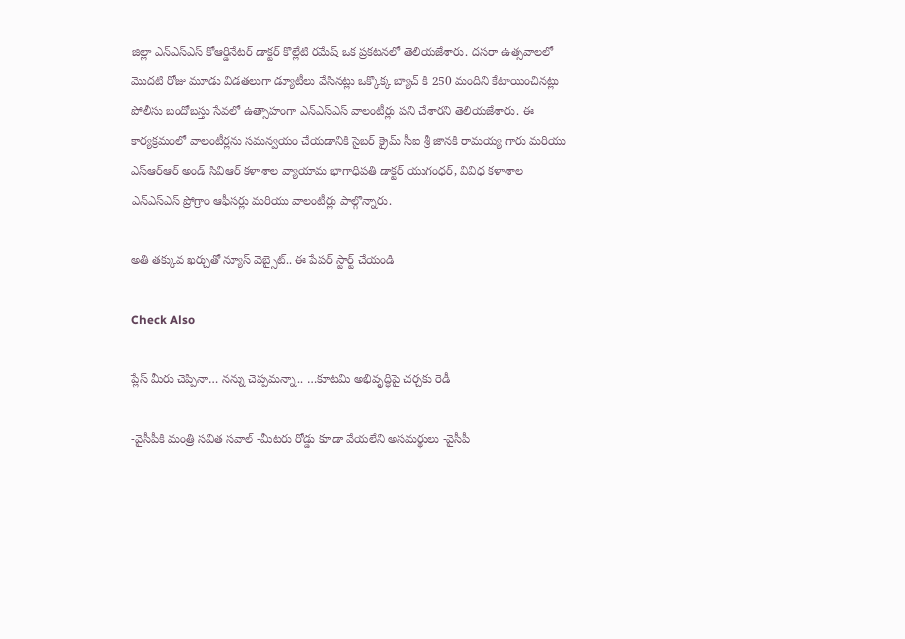జిల్లా ఎన్ఎస్ఎస్ కోఆర్డినేటర్ డాక్టర్ కొల్లేటి రమేష్ ఒక ప్రకటనలో తెలియజేశారు. దసరా ఉత్సవాలలో మొదటి రోజు మూడు విడతలుగా డ్యూటీలు వేసినట్లు ఒక్కొక్క బ్యాచ్ కి 250 మందిని కేటాయించినట్లు పోలీసు బందోబస్తు సేవలో ఉత్సాహంగా ఎన్ఎస్ఎస్ వాలంటీర్లు పని చేశారని తెలియజేశారు. ఈ కార్యక్రమంలో వాలంటీర్లను సమన్వయం చేయడానికి సైబర్ క్రైమ్ సీఐ శ్రీ జానకి రామయ్య గారు మరియు ఎస్ఆర్ఆర్ అండ్ సివిఆర్ కళాశాల వ్యాయామ భాగాధిపతి డాక్టర్ యుగంధర్, వివిధ కళాశాల ఎన్ఎస్ఎస్ ప్రోగ్రాం ఆఫీసర్లు మరియు వాలంటీర్లు పాల్గొన్నారు.

అతి తక్కువ ఖర్చుతో న్యూస్ వెబ్సైట్.. ఈ పేపర్ స్టార్ట్ చేయండి

Check Also

ప్లేస్ మీరు చెప్పినా… నన్ను చెప్పమన్నా.. …కూటమి అభివృద్ధిపై చర్చకు రెడీ

-వైసీపీకి మంత్రి సవిత సవాల్ -మీటరు రోడ్డు కూడా వేయలేని అసమర్థులు -వైసీపీ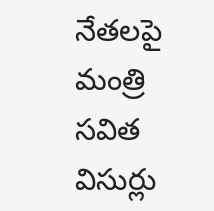నేతలపై మంత్రి సవిత విసుర్లు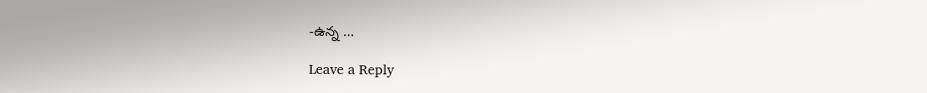-ఉన్న …

Leave a Reply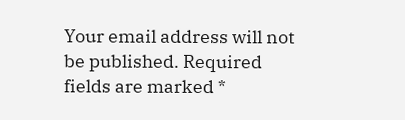Your email address will not be published. Required fields are marked *